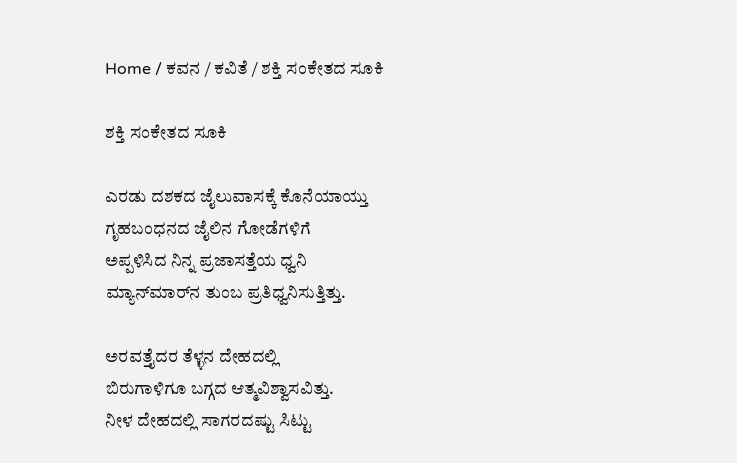Home / ಕವನ / ಕವಿತೆ / ಶಕ್ತಿ ಸಂಕೇತದ ಸೂಕಿ

ಶಕ್ತಿ ಸಂಕೇತದ ಸೂಕಿ

ಎರಡು ದಶಕದ ಜೈಲುವಾಸಕ್ಕೆ ಕೊನೆಯಾಯ್ತು
ಗೃಹಬಂಧನದ ಜೈಲಿನ ಗೋಡೆಗಳಿಗೆ
ಅಪ್ಪಳಿಸಿದ ನಿನ್ನ ಪ್ರಜಾಸತ್ತೆಯ ಧ್ವನಿ
ಮ್ಯಾನ್‌ಮಾರ್‌ನ ತುಂಬ ಪ್ರತಿಧ್ವನಿಸುತ್ತಿತ್ತು.

ಅರವತ್ತೈದರ ತೆಳ್ಳನ ದೇಹದಲ್ಲಿ
ಬಿರುಗಾಳಿಗೂ ಬಗ್ಗದ ಆತ್ಮವಿಶ್ವಾಸವಿತ್ತು.
ನೀಳ ದೇಹದಲ್ಲಿ ಸಾಗರದಷ್ಟು ಸಿಟ್ಟು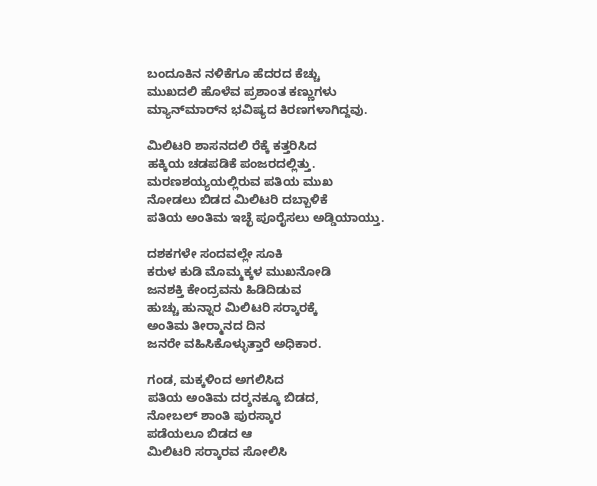ಬಂದೂಕಿನ ನಳಿಕೆಗೂ ಹೆದರದ ಕೆಚ್ಚು
ಮುಖದಲಿ ಹೊಳೆವ ಪ್ರಶಾಂತ ಕಣ್ಣುಗಳು
ಮ್ಯಾನ್‌ಮಾರ್‌ನ ಭವಿಷ್ಯದ ಕಿರಣಗಳಾಗಿದ್ದವು.

ಮಿಲಿಟರಿ ಶಾಸನದಲಿ ರೆಕ್ಕೆ ಕತ್ತರಿಸಿದ
ಹಕ್ಕಿಯ ಚಡಪಡಿಕೆ ಪಂಜರದಲ್ಲಿತ್ತು.
ಮರಣಶಯ್ಯಯಲ್ಲಿರುವ ಪತಿಯ ಮುಖ
ನೋಡಲು ಬಿಡದ ಮಿಲಿಟರಿ ದಬ್ಬಾಳಿಕೆ
ಪತಿಯ ಅಂತಿಮ ಇಚ್ಛೆ ಪೂರೈಸಲು ಅಡ್ಡಿಯಾಯ್ತು.

ದಶಕಗಳೇ ಸಂದವಲ್ಲೇ ಸೂಕಿ
ಕರುಳ ಕುಡಿ ಮೊಮ್ಮಕ್ಕಳ ಮುಖನೋಡಿ
ಜನಶಕ್ತಿ ಕೇಂದ್ರವನು ಹಿಡಿದಿಡುವ
ಹುಚ್ಚು ಹುನ್ನಾರ ಮಿಲಿಟರಿ ಸರ್‍ಕಾರಕ್ಕೆ
ಅಂತಿಮ ತೀರ್‍ಮಾನದ ದಿನ
ಜನರೇ ವಹಿಸಿಕೊಳ್ಳುತ್ತಾರೆ ಅಧಿಕಾರ.

ಗಂಡ, ಮಕ್ಕಳಿಂದ ಅಗಲಿಸಿದ
ಪತಿಯ ಅಂತಿಮ ದರ್‍ಶನಕ್ಕೂ ಬಿಡದ,
ನೋಬಲ್‌ ಶಾಂತಿ ಪುರಸ್ಕಾರ
ಪಡೆಯಲೂ ಬಿಡದ ಆ
ಮಿಲಿಟರಿ ಸರ್‍ಕಾರವ ಸೋಲಿಸಿ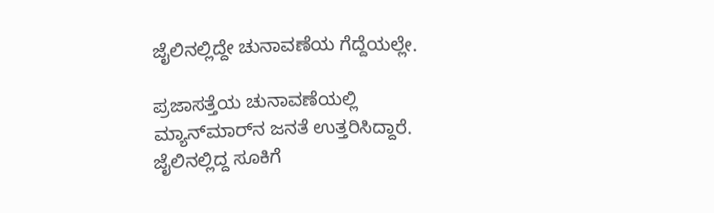ಜೈಲಿನಲ್ಲಿದ್ದೇ ಚುನಾವಣೆಯ ಗೆದ್ದೆಯಲ್ಲೇ.

ಪ್ರಜಾಸತ್ತೆಯ ಚುನಾವಣೆಯಲ್ಲಿ
ಮ್ಯಾನ್‌ಮಾರ್‌ನ ಜನತೆ ಉತ್ತರಿಸಿದ್ದಾರೆ.
ಜೈಲಿನಲ್ಲಿದ್ದ ಸೂಕಿಗೆ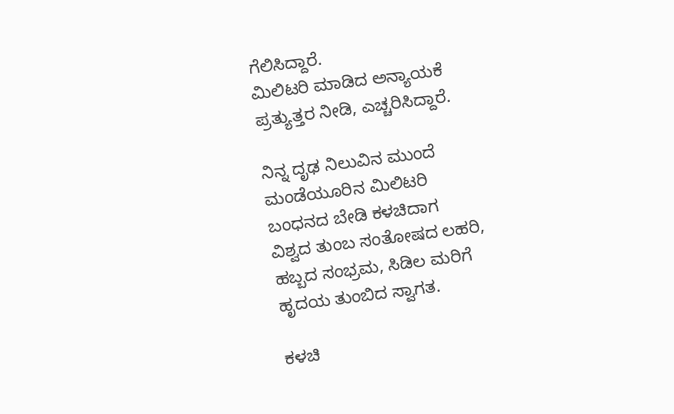ಗೆಲಿಸಿದ್ದಾರೆ.
ಮಿಲಿಟರಿ ಮಾಡಿದ ಅನ್ಯಾಯಕೆ
ಪ್ರತ್ಯುತ್ತರ ನೀಡಿ, ಎಚ್ಚರಿಸಿದ್ದಾರೆ.

ನಿನ್ನ ದೃಢ ನಿಲುವಿನ ಮುಂದೆ
ಮಂಡೆಯೂರಿನ ಮಿಲಿಟರಿ
ಬಂಧನದ ಬೇಡಿ ಕಳಚಿದಾಗ
ವಿಶ್ವದ ತುಂಬ ಸಂತೋಷದ ಲಹರಿ,
ಹಬ್ಬದ ಸಂಭ್ರಮ, ಸಿಡಿಲ ಮರಿಗೆ
ಹೃದಯ ತುಂಬಿದ ಸ್ವಾಗತ.

ಕಳಚಿ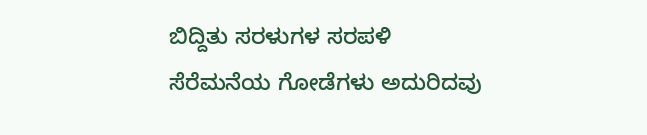ಬಿದ್ದಿತು ಸರಳುಗಳ ಸರಪಳಿ
ಸೆರೆಮನೆಯ ಗೋಡೆಗಳು ಅದುರಿದವು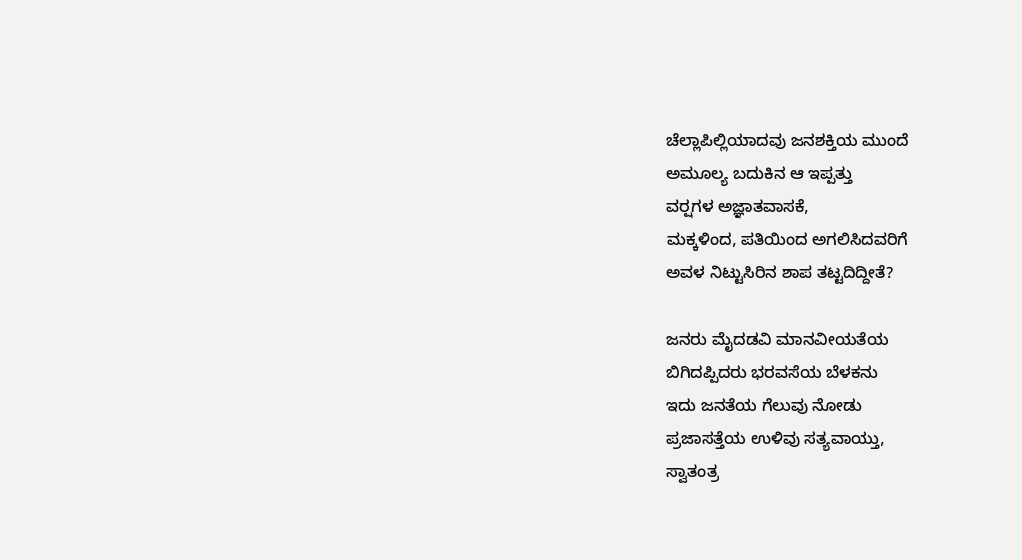ಚೆಲ್ಲಾಪಿಲ್ಲಿಯಾದವು ಜನಶಕ್ತಿಯ ಮುಂದೆ
ಅಮೂಲ್ಯ ಬದುಕಿನ ಆ ಇಪ್ಪತ್ತು
ವರ್‍ಷಗಳ ಅಜ್ಞಾತವಾಸಕೆ,
ಮಕ್ಕಳಿಂದ, ಪತಿಯಿಂದ ಅಗಲಿಸಿದವರಿಗೆ
ಅವಳ ನಿಟ್ಟುಸಿರಿನ ಶಾಪ ತಟ್ಟದಿದ್ದೀತೆ?

ಜನರು ಮೈದಡವಿ ಮಾನವೀಯತೆಯ
ಬಿಗಿದಪ್ಪಿದರು ಭರವಸೆಯ ಬೆಳಕನು
ಇದು ಜನತೆಯ ಗೆಲುವು ನೋಡು
ಪ್ರಜಾಸತ್ತೆಯ ಉಳಿವು ಸತ್ಯವಾಯ್ತು,
ಸ್ವಾತಂತ್ರ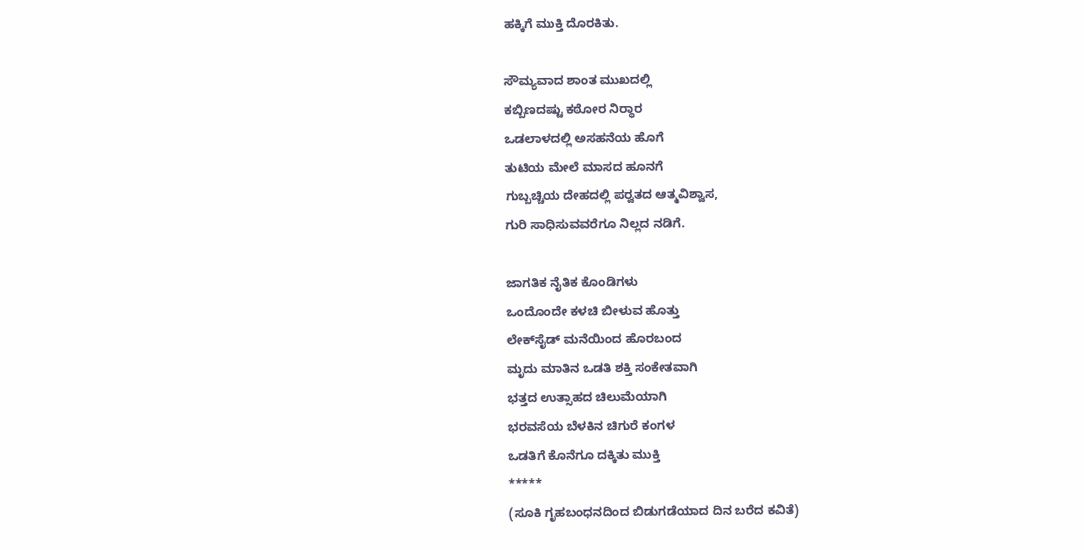ಹಕ್ಕಿಗೆ ಮುಕ್ತಿ ದೊರಕಿತು.

ಸೌಮ್ಯವಾದ ಶಾಂತ ಮುಖದಲ್ಲಿ
ಕಬ್ಬಿಣದಷ್ಟು ಕಠೋರ ನಿರ್‍ಧಾರ
ಒಡಲಾಳದಲ್ಲಿ ಅಸಹನೆಯ ಹೊಗೆ
ತುಟಿಯ ಮೇಲೆ ಮಾಸದ ಹೂನಗೆ
ಗುಬ್ಬಚ್ಚಿಯ ದೇಹದಲ್ಲಿ ಪರ್‍ವತದ ಆತ್ಮವಿಶ್ವಾಸ,
ಗುರಿ ಸಾಧಿಸುವವರೆಗೂ ನಿಲ್ಲದ ನಡಿಗೆ.

ಜಾಗತಿಕ ನೈತಿಕ ಕೊಂಡಿಗಳು
ಒಂದೊಂದೇ ಕಳಚಿ ಬೀಳುವ ಹೊತ್ತು
ಲೇಕ್‌ಸೈಡ್ ಮನೆಯಿಂದ ಹೊರಬಂದ
ಮೃದು ಮಾತಿನ ಒಡತಿ ಶಕ್ತಿ ಸಂಕೇತವಾಗಿ
ಭತ್ತದ ಉತ್ಸಾಹದ ಚಿಲುಮೆಯಾಗಿ
ಭರವಸೆಯ ಬೆಳಕಿನ ಚಿಗುರೆ ಕಂಗಳ
ಒಡತಿಗೆ ಕೊನೆಗೂ ದಕ್ಕಿತು ಮುಕ್ತಿ
*****
(ಸೂಕಿ ಗೃಹಬಂಧನದಿಂದ ಬಿಡುಗಡೆಯಾದ ದಿನ ಬರೆದ ಕವಿತೆ)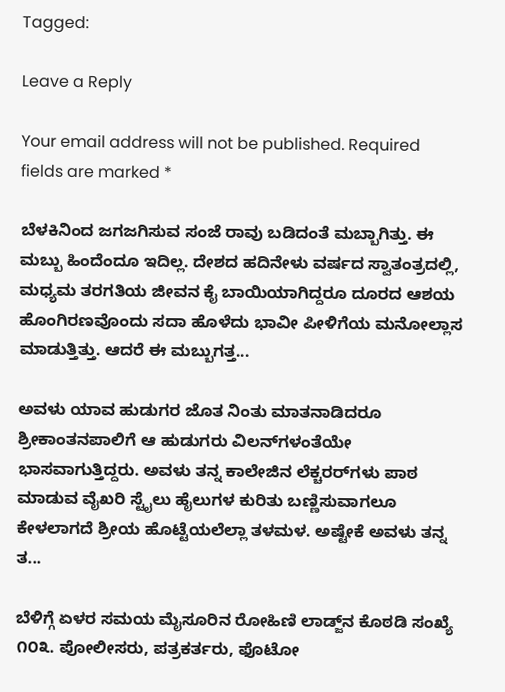Tagged:

Leave a Reply

Your email address will not be published. Required fields are marked *

ಬೆಳಕಿನಿಂದ ಜಗಜಗಿಸುವ ಸಂಜೆ ರಾವು ಬಡಿದಂತೆ ಮಬ್ಬಾಗಿತ್ತು. ಈ ಮಬ್ಬು ಹಿಂದೆಂದೂ ಇದಿಲ್ಲ. ದೇಶದ ಹದಿನೇಳು ವರ್ಷದ ಸ್ವಾತಂತ್ರದಲ್ಲಿ, ಮಧ್ಯಮ ತರಗತಿಯ ಜೀವನ ಕೈ ಬಾಯಿಯಾಗಿದ್ದರೂ ದೂರದ ಆಶಯ ಹೊಂಗಿರಣವೊಂದು ಸದಾ ಹೊಳೆದು ಭಾವೀ ಪೀಳಿಗೆಯ ಮನೋಲ್ಲಾಸ ಮಾಡುತ್ತಿತ್ತು. ಆದರೆ ಈ ಮಬ್ಬುಗತ್ತ...

ಅವಳು ಯಾವ ಹುಡುಗರ ಜೊತ ನಿಂತು ಮಾತನಾಡಿದರೂ ಶ್ರೀಕಾಂತನಪಾಲಿಗೆ ಆ ಹುಡುಗರು ವಿಲನ್‌ಗಳಂತೆಯೇ ಭಾಸವಾಗುತ್ತಿದ್ದರು. ಅವಳು ತನ್ನ ಕಾಲೇಜಿನ ಲೆಕ್ಚರರ್‌ಗಳು ಪಾಠ ಮಾಡುವ ವೈಖರಿ ಸ್ಟೈಲು ಹೈಲುಗಳ ಕುರಿತು ಬಣ್ಣಿಸುವಾಗಲೂ ಕೇಳಲಾಗದೆ ಶ್ರೀಯ ಹೊಟ್ಟೆಯಲೆಲ್ಲಾ ತಳಮಳ. ಅಷ್ಟೇಕೆ ಅವಳು ತನ್ನ ತ...

ಬೆಳಿಗ್ಗೆ ಏಳರ ಸಮಯ ಮೈಸೂರಿನ ರೋಹಿಣಿ ಲಾಡ್ಜ್‌ನ ಕೊಠಡಿ ಸಂಖ್ಯೆ ೧೦೩. ಪೋಲೀಸರು, ಪತ್ರಕರ್ತರು, ಫೊಟೋ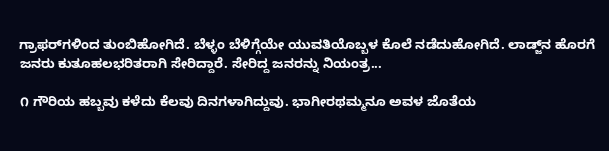ಗ್ರಾಫರ್‌ಗಳಿಂದ ತುಂಬಿಹೋಗಿದೆ. ಬೆಳ್ಳಂ ಬೆಳಿಗ್ಗೆಯೇ ಯುವತಿಯೊಬ್ಬಳ ಕೊಲೆ ನಡೆದುಹೋಗಿದೆ. ಲಾಡ್ಜ್‌ನ ಹೊರಗೆ ಜನರು ಕುತೂಹಲಭರಿತರಾಗಿ ಸೇರಿದ್ದಾರೆ. ಸೇರಿದ್ದ ಜನರನ್ನು ನಿಯಂತ್ರ...

೧ ಗೌರಿಯ ಹಬ್ಬವು ಕಳೆದು ಕೆಲವು ದಿನಗಳಾಗಿದ್ದುವು. ಭಾಗೀರಥಮ್ಮನೂ ಅವಳ ಜೊತೆಯ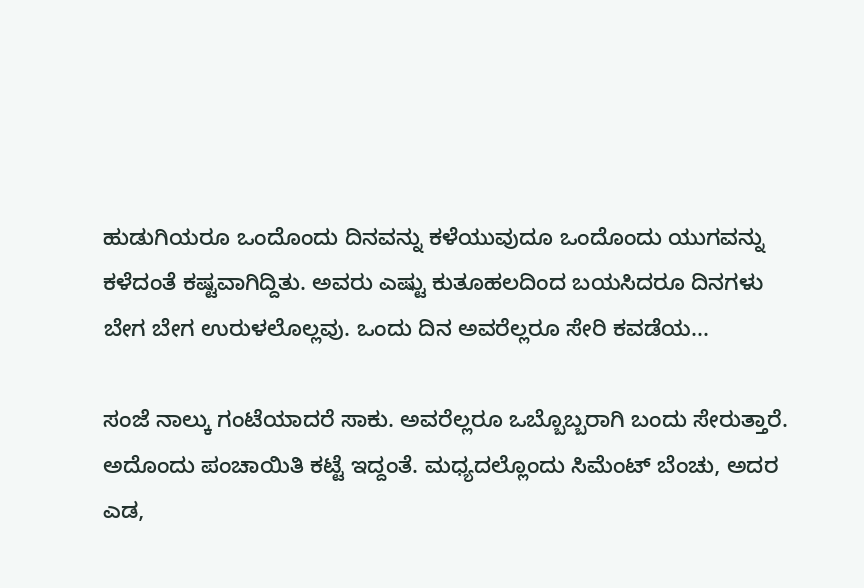ಹುಡುಗಿಯರೂ ಒಂದೊಂದು ದಿನವನ್ನು ಕಳೆಯುವುದೂ ಒಂದೊಂದು ಯುಗವನ್ನು ಕಳೆದಂತೆ ಕಷ್ಟವಾಗಿದ್ದಿತು. ಅವರು ಎಷ್ಟು ಕುತೂಹಲದಿಂದ ಬಯಸಿದರೂ ದಿನಗಳು ಬೇಗ ಬೇಗ ಉರುಳಲೊಲ್ಲವು. ಒಂದು ದಿನ ಅವರೆಲ್ಲರೂ ಸೇರಿ ಕವಡೆಯ...

ಸಂಜೆ ನಾಲ್ಕು ಗಂಟೆಯಾದರೆ ಸಾಕು. ಅವರೆಲ್ಲರೂ ಒಬ್ಬೊಬ್ಬರಾಗಿ ಬಂದು ಸೇರುತ್ತಾರೆ. ಅದೊಂದು ಪಂಚಾಯಿತಿ ಕಟ್ಟೆ ಇದ್ದಂತೆ. ಮಧ್ಯದಲ್ಲೊಂದು ಸಿಮೆಂಟ್ ಬೆಂಚು, ಅದರ ಎಡ,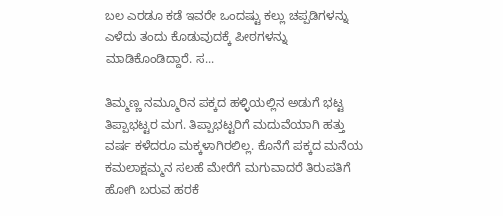ಬಲ ಎರಡೂ ಕಡೆ ಇವರೇ ಒಂದಷ್ಟು ಕಲ್ಲು ಚಪ್ಪಡಿಗಳನ್ನು ಎಳೆದು ತಂದು ಕೊಡುವುದಕ್ಕೆ ಪೀಠಗಳನ್ನು ಮಾಡಿಕೊಂಡಿದ್ದಾರೆ. ಸ...

ತಿಮ್ಮಣ್ಣ ನಮ್ಮೂರಿನ ಪಕ್ಕದ ಹಳ್ಳಿಯಲ್ಲಿನ ಅಡುಗೆ ಭಟ್ಟ ತಿಪ್ಪಾಭಟ್ಟರ ಮಗ. ತಿಪ್ಪಾಭಟ್ಟರಿಗೆ ಮದುವೆಯಾಗಿ ಹತ್ತು ವರ್ಷ ಕಳೆದರೂ ಮಕ್ಕಳಾಗಿರಲಿಲ್ಲ. ಕೊನೆಗೆ ಪಕ್ಕದ ಮನೆಯ ಕಮಲಾಕ್ಷಮ್ಮನ ಸಲಹೆ ಮೇರೆಗೆ ಮಗುವಾದರೆ ತಿರುಪತಿಗೆ ಹೋಗಿ ಬರುವ ಹರಕೆ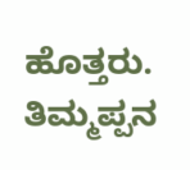ಹೊತ್ತರು. ತಿಮ್ಮಪ್ಪನ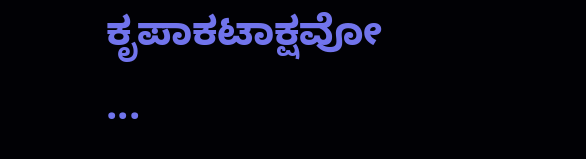ಕೃಪಾಕಟಾಕ್ಷವೋ ...